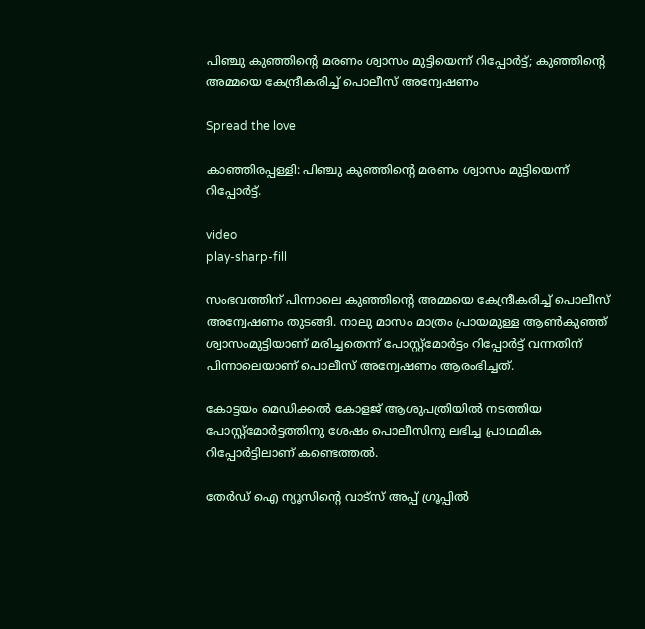പിഞ്ചു കുഞ്ഞിന്റെ മരണം ശ്വാസം മുട്ടിയെന്ന് റിപ്പോര്‍ട്ട്; കുഞ്ഞിന്റെ അമ്മയെ കേന്ദ്രീകരിച്ച്‌ പൊലീസ് അന്വേഷണം

Spread the love

കാഞ്ഞിരപ്പള്ളി: പിഞ്ചു കുഞ്ഞിന്റെ മരണം ശ്വാസം മുട്ടിയെന്ന് റിപ്പോര്‍ട്ട്.

video
play-sharp-fill

സംഭവത്തിന് പിന്നാലെ കുഞ്ഞിന്റെ അമ്മയെ കേന്ദ്രീകരിച്ച്‌ പൊലീസ് അന്വേഷണം തുടങ്ങി. നാലു മാസം മാത്രം പ്രായമുള്ള ആണ്‍കുഞ്ഞ് ശ്വാസംമുട്ടിയാണ് മരിച്ചതെന്ന് പോസ്റ്റ്‌മോര്‍ട്ടം റിപ്പോര്‍ട്ട് വന്നതിന് പിന്നാലെയാണ് പൊലീസ് അന്വേഷണം ആരംഭിച്ചത്.

കോട്ടയം മെഡിക്കല്‍ കോളജ് ആശുപത്രിയില്‍ നടത്തിയ പോസ്റ്റ്‌മോര്‍ട്ടത്തിനു ശേഷം പൊലീസിനു ലഭിച്ച പ്രാഥമിക റിപ്പോര്‍ട്ടിലാണ് കണ്ടെത്തല്‍.

തേർഡ് ഐ ന്യൂസിന്റെ വാട്സ് അപ്പ് ഗ്രൂപ്പിൽ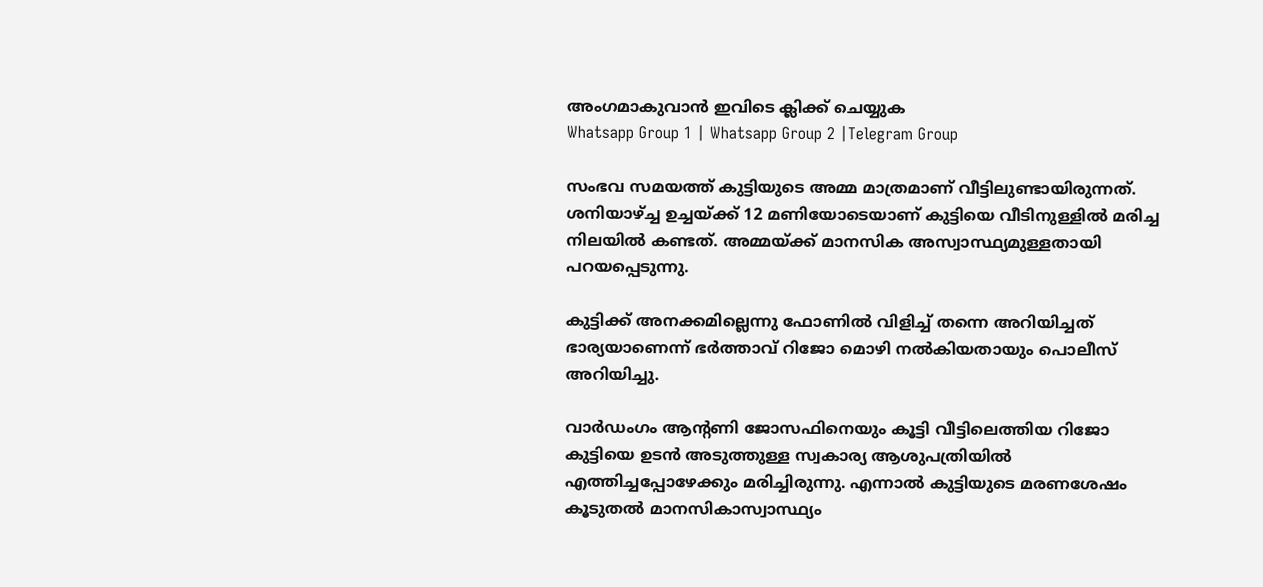അംഗമാകുവാൻ ഇവിടെ ക്ലിക്ക് ചെയ്യുക
Whatsapp Group 1 | Whatsapp Group 2 |Telegram Group

സംഭവ സമയത്ത് കുട്ടിയുടെ അമ്മ മാത്രമാണ് വീട്ടിലുണ്ടായിരുന്നത്. ശനിയാഴ്ച്ച ഉച്ചയ്ക്ക് 12 മണിയോടെയാണ് കുട്ടിയെ വീടിനുള്ളില്‍ മരിച്ച നിലയില്‍ കണ്ടത്. അമ്മയ്ക്ക് മാനസിക അസ്വാസ്ഥ്യമുള്ളതായി പറയപ്പെടുന്നു.

കുട്ടിക്ക് അനക്കമില്ലെന്നു ഫോണില്‍ വിളിച്ച്‌ തന്നെ അറിയിച്ചത് ഭാര്യയാണെന്ന് ഭര്‍ത്താവ് റിജോ മൊഴി നല്‍കിയതായും പൊലീസ് അറിയിച്ചു.

വാര്‍ഡംഗം ആന്റണി ജോസഫിനെയും കൂട്ടി വീട്ടിലെത്തിയ റിജോ കുട്ടിയെ ഉടന്‍ അടുത്തുള്ള സ്വകാര്യ ആശുപത്രിയില്‍ എത്തിച്ചപ്പോഴേക്കും മരിച്ചിരുന്നു. എന്നാല്‍ കുട്ടിയുടെ മരണശേഷം കൂടുതല്‍ മാനസികാസ്വാസ്ഥ്യം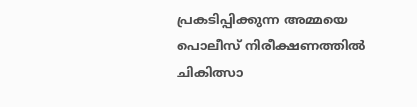പ്രകടിപ്പിക്കുന്ന അമ്മയെ പൊലീസ് നിരീക്ഷണത്തില്‍ ചികിത്സാ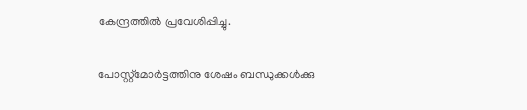കേന്ദ്രത്തില്‍ പ്രവേശിപ്പിച്ചു.

പോസ്റ്റ്‌മോര്‍ട്ടത്തിനു ശേഷം ബന്ധുക്കള്‍ക്കു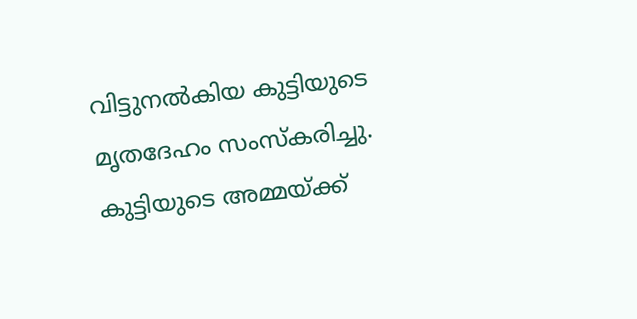വിട്ടുനല്‍കിയ കുട്ടിയുടെ മൃതദേഹം സംസ്‌കരിച്ചു. കുട്ടിയുടെ അമ്മയ്ക്ക്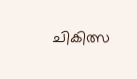ചികിത്സ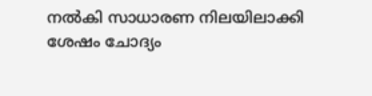നല്‍കി സാധാരണ നിലയിലാക്കി ശേഷം ചോദ്യം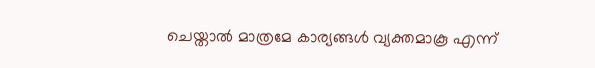ചെയ്താല്‍ മാത്രമേ കാര്യങ്ങള്‍ വ്യക്തമാകൂ എന്ന്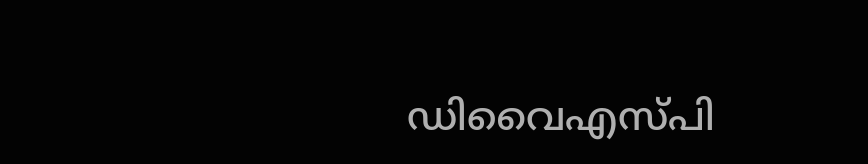ഡിവൈഎസ്‌പി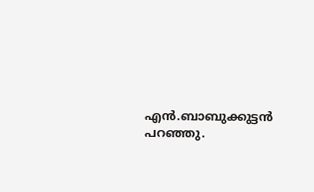എന്‍.ബാബുക്കുട്ടന്‍ പറഞ്ഞു.